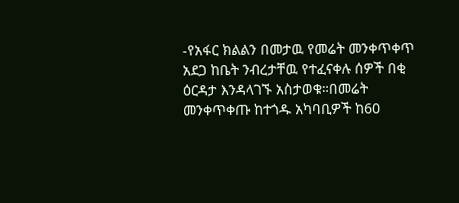-የአፋር ክልልን በመታዉ የመሬት መንቀጥቀጥ አደጋ ከቤት ንብረታቸዉ የተፈናቀሉ ሰዎች በቂ ዕርዳታ እንዳላገኙ አስታወቁ።በመሬት መንቀጥቀጡ ከተጎዱ አካባቢዎች ከ60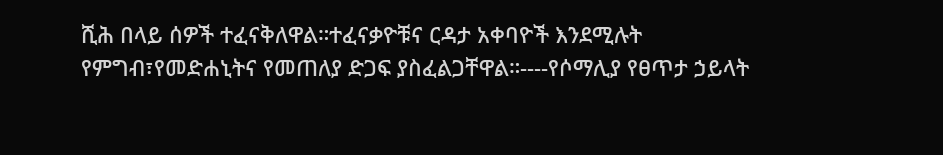ሺሕ በላይ ሰዎች ተፈናቅለዋል።ተፈናቃዮቹና ርዳታ አቀባዮች እንደሚሉት የምግብ፣የመድሐኒትና የመጠለያ ድጋፍ ያስፈልጋቸዋል።----የሶማሊያ የፀጥታ ኃይላት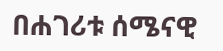በሐገሪቱ ሰሜናዊ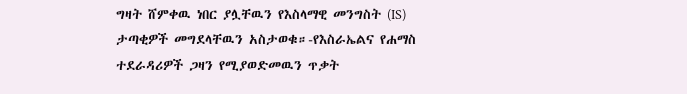ግዛት ሸምቀዉ ነበር ያሏቸዉን የእስላማዊ መንግስት (IS) ታጣቂዎች መግደላቸዉን አስታወቁ።-የእስራኤልና የሐማስ ተደራዳሪዎች ጋዛን የሚያወድመዉን ጥቃት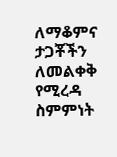ለማቆምና ታጋቾችን ለመልቀቅ የሚረዳ ስምምነት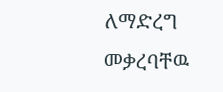ለማድረግ መቃረባቸዉ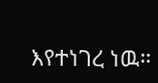እየተነገረ ነዉ።